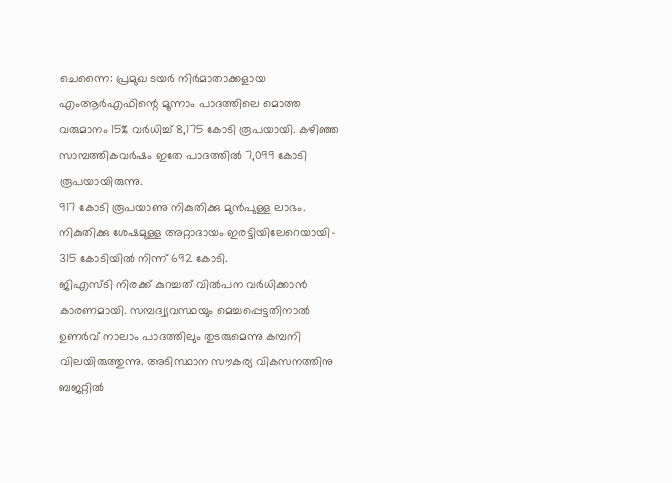ചെന്നൈ: പ്രമുഖ ടയർ നിർമാതാക്കളായ എംആർഎഫിന്റെ മൂന്നാം പാദത്തിലെ മൊത്ത വരുമാനം 15% വർധിച്ച് 8,175 കോടി രൂപയായി. കഴിഞ്ഞ സാമ്പത്തികവർഷം ഇതേ പാദത്തിൽ 7,099 കോടി രൂപയായിരുന്നു.
917 കോടി രൂപയാണു നികുതിക്കു മുൻപുള്ള ലാഭം. നികുതിക്കു ശേഷമുള്ള അറ്റാദായം ഇരട്ടിയിലേറെയായി- 315 കോടിയിൽ നിന്ന് 692 കോടി.
ജിഎസ്ടി നിരക്ക് കുറച്ചത് വിൽപന വർധിക്കാൻ കാരണമായി. സമ്പദ്വ്യവസ്ഥയും മെച്ചപ്പെട്ടതിനാൽ ഉണർവ് നാലാം പാദത്തിലും തുടരുമെന്നു കമ്പനി വിലയിരുത്തുന്നു. അടിസ്ഥാന സൗകര്യ വികസനത്തിനു ബജറ്റിൽ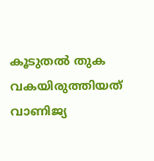കൂടുതൽ തുക വകയിരുത്തിയത് വാണിജ്യ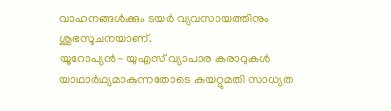വാഹനങ്ങൾക്കും ടയർ വ്യവസായത്തിനും ശുഭസൂചനയാണ്.
യൂറോപ്യൻ- യുഎസ് വ്യാപാര കരാറുകൾ യാഥാർഥ്യമാകുന്നതോടെ കയറ്റുമതി സാധ്യത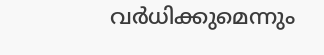വർധിക്കുമെന്നും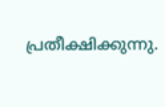പ്രതീക്ഷിക്കുന്നു.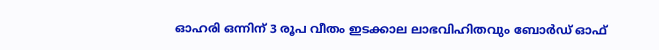ഓഹരി ഒന്നിന് 3 രൂപ വീതം ഇടക്കാല ലാഭവിഹിതവും ബോർഡ് ഓഫ്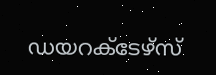ഡയറക്ടേഴ്സ്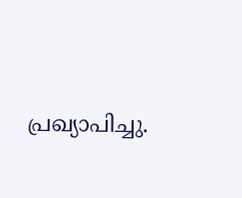പ്രഖ്യാപിച്ചു.